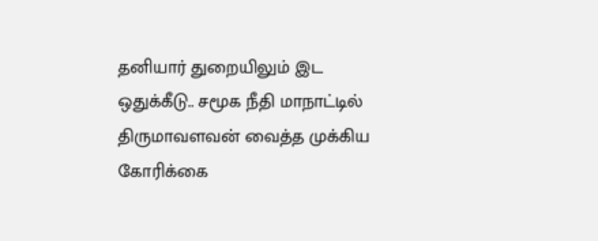தனியார் துறையிலும் இட ஒதுக்கீடு.. சமூக நீதி மாநாட்டில் திருமாவளவன் வைத்த முக்கிய கோரிக்கை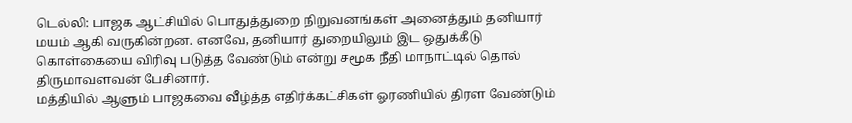டெல்லி: பாஜக ஆட்சியில் பொதுத்துறை நிறுவனங்கள் அனைத்தும் தனியார் மயம் ஆகி வருகின்றன. எனவே, தனியார் துறையிலும் இட ஒதுக்கீடு கொள்கையை விரிவு படுத்த வேண்டும் என்று சமூக நீதி மாநாட்டில் தொல் திருமாவளவன் பேசினார்.
மத்தியில் ஆளும் பாஜகவை வீழ்த்த எதிர்க்கட்சிகள் ஓரணியில் திரள வேண்டும்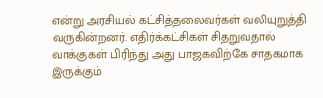என்று அரசியல் கட்சித்தலைவர்கள் வலியுறுத்தி வருகின்றனர். எதிர்க்கட்சிகள் சிதறுவதால் வாக்குகள் பிரிந்து அது பாஜகவிற்கே சாதகமாக இருக்கும்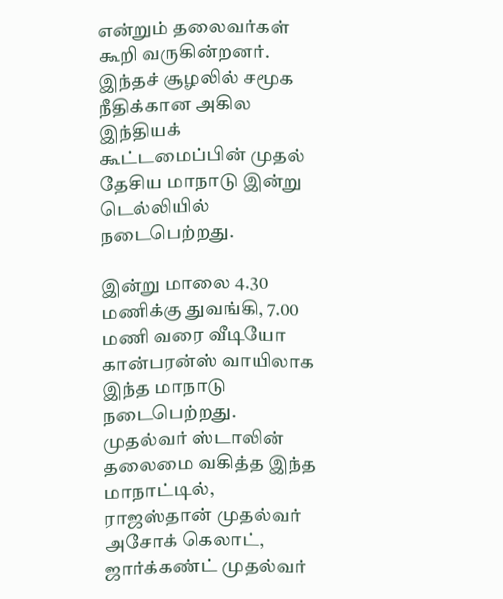என்றும் தலைவர்கள் கூறி வருகின்றனர். இந்தச் சூழலில் சமூக நீதிக்கான அகில இந்தியக் கூட்டமைப்பின் முதல் தேசிய மாநாடு இன்று டெல்லியில் நடைபெற்றது.

இன்று மாலை 4.30 மணிக்கு துவங்கி, 7.00 மணி வரை வீடியோ கான்பரன்ஸ் வாயிலாக இந்த மாநாடு நடைபெற்றது. முதல்வர் ஸ்டாலின் தலைமை வகித்த இந்த மாநாட்டில், ராஜஸ்தான் முதல்வர் அசோக் கெலாட், ஜார்க்கண்ட் முதல்வர்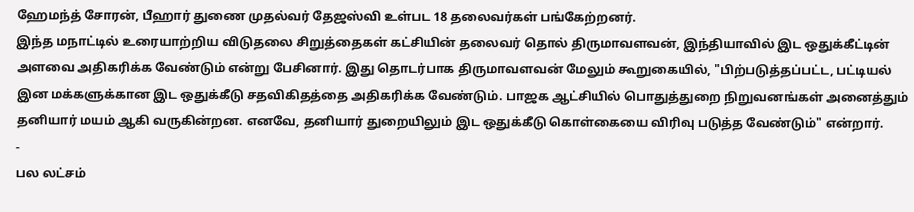ஹேமந்த் சோரன், பீஹார் துணை முதல்வர் தேஜஸ்வி உள்பட 18 தலைவர்கள் பங்கேற்றனர்.
இந்த மநாட்டில் உரையாற்றிய விடுதலை சிறுத்தைகள் கட்சியின் தலைவர் தொல் திருமாவளவன், இந்தியாவில் இட ஒதுக்கீட்டின் அளவை அதிகரிக்க வேண்டும் என்று பேசினார். இது தொடர்பாக திருமாவளவன் மேலும் கூறுகையில், "பிற்படுத்தப்பட்ட, பட்டியல் இன மக்களுக்கான இட ஒதுக்கீடு சதவிகிதத்தை அதிகரிக்க வேண்டும். பாஜக ஆட்சியில் பொதுத்துறை நிறுவனங்கள் அனைத்தும் தனியார் மயம் ஆகி வருகின்றன. எனவே, தனியார் துறையிலும் இட ஒதுக்கீடு கொள்கையை விரிவு படுத்த வேண்டும்" என்றார்.
-
பல லட்சம்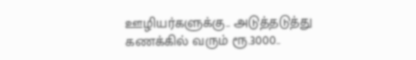ஊழியர்களுக்கு.. அடுத்தடுத்து கணக்கில் வரும் ரூ.3000..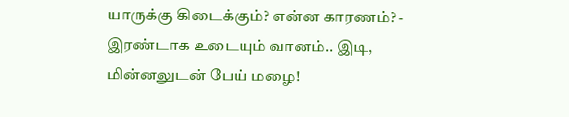யாருக்கு கிடைக்கும்? என்ன காரணம்? -
இரண்டாக உடையும் வானம்.. இடி, மின்னலுடன் பேய் மழை!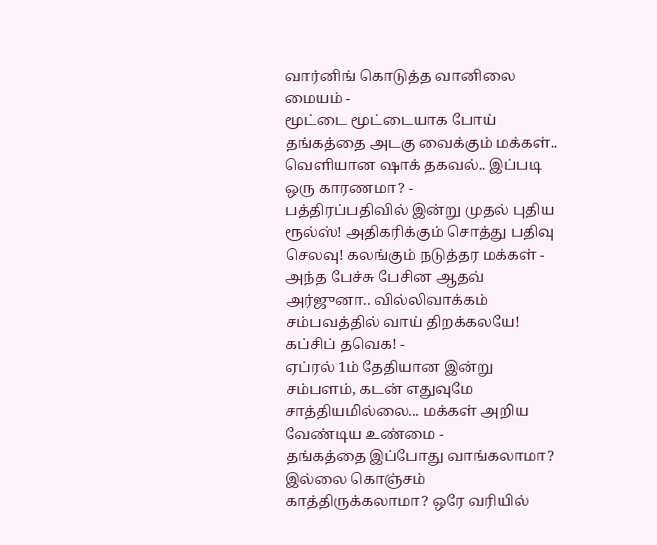வார்னிங் கொடுத்த வானிலை மையம் -
மூட்டை மூட்டையாக போய் தங்கத்தை அடகு வைக்கும் மக்கள்.. வெளியான ஷாக் தகவல்.. இப்படி ஒரு காரணமா? -
பத்திரப்பதிவில் இன்று முதல் புதிய ரூல்ஸ்! அதிகரிக்கும் சொத்து பதிவு செலவு! கலங்கும் நடுத்தர மக்கள் -
அந்த பேச்சு பேசின ஆதவ் அர்ஜுனா.. வில்லிவாக்கம் சம்பவத்தில் வாய் திறக்கலயே! கப்சிப் தவெக! -
ஏப்ரல் 1ம் தேதியான இன்று சம்பளம், கடன் எதுவுமே சாத்தியமில்லை... மக்கள் அறிய வேண்டிய உண்மை -
தங்கத்தை இப்போது வாங்கலாமா? இல்லை கொஞ்சம் காத்திருக்கலாமா? ஒரே வரியில்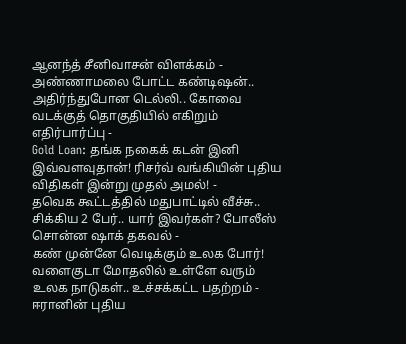ஆனந்த் சீனிவாசன் விளக்கம் -
அண்ணாமலை போட்ட கண்டிஷன்.. அதிர்ந்துபோன டெல்லி.. கோவை வடக்குத் தொகுதியில் எகிறும் எதிர்பார்ப்பு -
Gold Loan: தங்க நகைக் கடன் இனி இவ்வளவுதான்! ரிசர்வ் வங்கியின் புதிய விதிகள் இன்று முதல் அமல்! -
தவெக கூட்டத்தில் மதுபாட்டில் வீச்சு.. சிக்கிய 2 பேர்.. யார் இவர்கள்? போலீஸ் சொன்ன ஷாக் தகவல் -
கண் முன்னே வெடிக்கும் உலக போர்! வளைகுடா மோதலில் உள்ளே வரும் உலக நாடுகள்.. உச்சக்கட்ட பதற்றம் -
ஈரானின் புதிய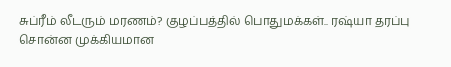சுப்ரீம் லீடரும் மரணம்? குழப்பத்தில் பொதுமக்கள்.. ரஷ்யா தரப்பு சொன்ன முக்கியமான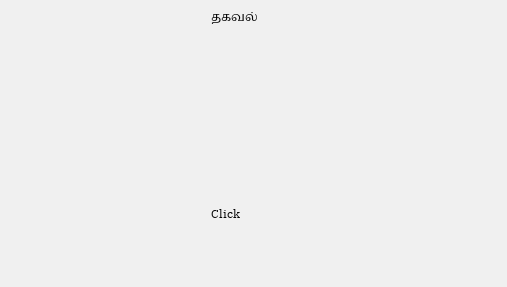தகவல்












Click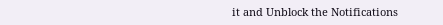it and Unblock the Notifications